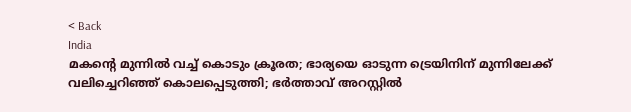< Back
India
മകന്‍റെ മുന്നിൽ വച്ച് കൊടും ക്രൂരത; ഭാര്യയെ ഓടുന്ന ട്രെയിനിന് മുന്നിലേക്ക് വലിച്ചെറിഞ്ഞ് കൊലപ്പെടുത്തി; ഭര്‍ത്താവ് അറസ്റ്റില്‍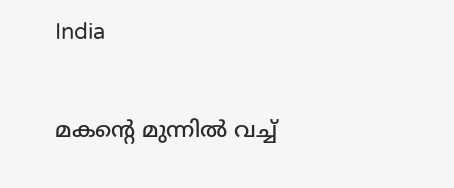India

മകന്‍റെ മുന്നിൽ വച്ച്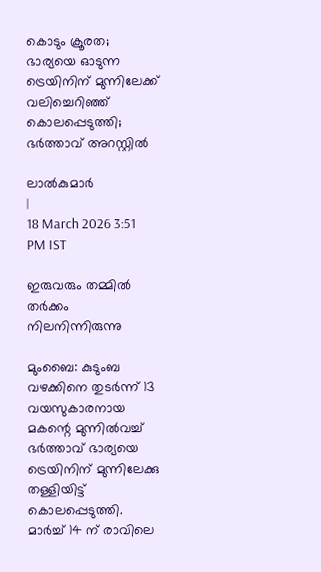കൊടും ക്രൂരത; ഭാര്യയെ ഓടുന്ന ട്രെയിനിന് മുന്നിലേക്ക് വലിച്ചെറിഞ്ഞ് കൊലപ്പെടുത്തി; ഭര്‍ത്താവ് അറസ്റ്റില്‍

ലാൽകുമാർ
|
18 March 2026 3:51 PM IST

ഇരുവരും തമ്മിൽ തർക്കം നിലനിന്നിരുന്നു

മുംബൈ: കുടുംബ വഴക്കിനെ തുടർന്ന് 13 വയസുകാരനായ മകന്റെ മുന്നിൽവച്ച് ഭർത്താവ് ഭാര്യയെ ട്രെയിനിന് മുന്നിലേക്കു തള്ളിയിട്ട് കൊലപ്പെടുത്തി. മാർച്ച് 14 ന് രാവിലെ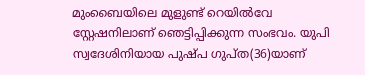മുംബൈയിലെ മുളുണ്ട് റെയിൽവേ സ്റ്റേഷനിലാണ് ഞെട്ടിപ്പിക്കുന്ന സംഭവം. യുപി സ്വദേശിനിയായ പുഷ്പ ഗുപ്ത(36)യാണ്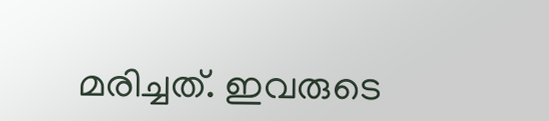മരിച്ചത്. ഇവരുടെ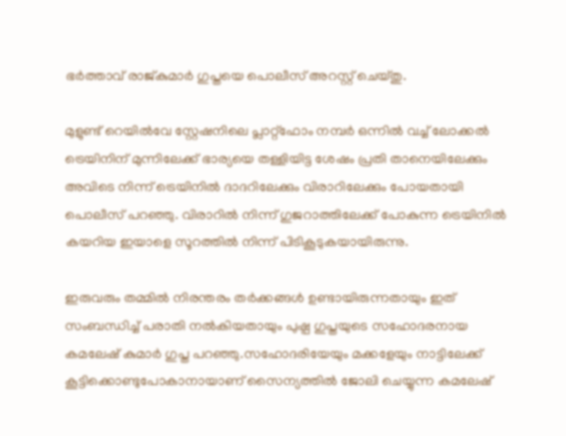ഭർത്താവ് രാജ്കുമാർ ഗുപ്തയെ പൊലീസ് അറസ്റ്റ് ചെയ്തു.

മുളുണ്ട് റെയിൽവേ സ്റ്റേഷനിലെ പ്ലാറ്റ്‌ഫോം നമ്പർ ഒന്നിൽ വച്ച് ലോക്കൽ ട്രെയിനിന് മുന്നിലേക്ക് ഭാര്യയെ തള്ളിയിട്ട ശേഷം പ്രതി താനെയിലേക്കും അവിടെ നിന്ന് ട്രെയിനിൽ ദാദറിലേക്കും വിരാറിലേക്കും പോയതായി പൊലീസ് പറഞ്ഞു. വിരാറിൽ നിന്ന് ഗുജറാത്തിലേക്ക് പോകുന്ന ട്രെയിനിൽ കയറിയ ഇയാളെ സൂറത്തിൽ നിന്ന് പിടികൂടുകയായിരുന്നു.

ഇരുവരും തമ്മിൽ നിരന്തരം തർക്കങ്ങൾ ഉണ്ടായിരുന്നതായും ഇത് സംബന്ധിച്ച് പരാതി നൽകിയതായും പുഷ്പ ഗുപ്തയുടെ സഹോദരനായ കമലേഷ് കുമാർ ഗുപ്ത പറഞ്ഞു.സഹോദരിയേയും മക്കളേയും നാട്ടിലേക്ക് കൂട്ടിക്കൊണ്ടുപോകാനായാണ് സൈന്യത്തിൽ ജോലി ചെയ്യുന്ന കമലേഷ്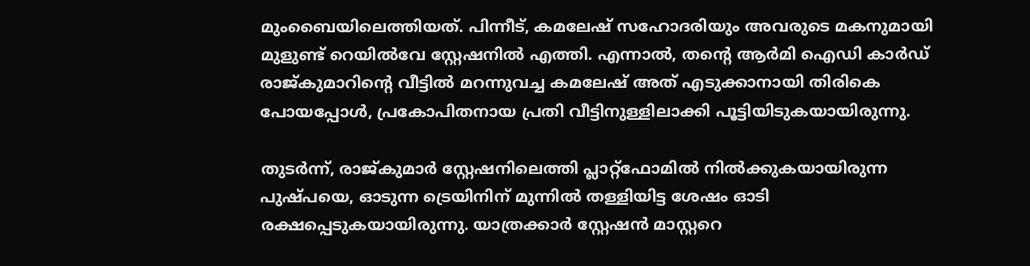മുംബൈയിലെത്തിയത്. പിന്നീട്, കമലേഷ് സഹോദരിയും അവരുടെ മകനുമായി മുളുണ്ട് റെയിൽവേ സ്റ്റേഷനിൽ എത്തി. എന്നാൽ, തന്റെ ആർമി ഐഡി കാർഡ് രാജ്കുമാറിന്റെ വീട്ടിൽ മറന്നുവച്ച കമലേഷ് അത് എടുക്കാനായി തിരികെ പോയപ്പോൾ, പ്രകോപിതനായ പ്രതി വീട്ടിനുള്ളിലാക്കി പൂട്ടിയിടുകയായിരുന്നു.

തുടർന്ന്, രാജ്കുമാർ സ്റ്റേഷനിലെത്തി പ്ലാറ്റ്‌ഫോമിൽ നിൽക്കുകയായിരുന്ന പുഷ്പയെ, ഓടുന്ന ട്രെയിനിന് മുന്നിൽ തള്ളിയിട്ട ശേഷം ഓടി രക്ഷപ്പെടുകയായിരുന്നു. യാത്രക്കാർ സ്റ്റേഷൻ മാസ്റ്ററെ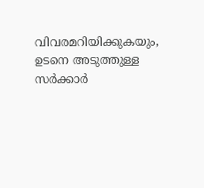വിവരമറിയിക്കുകയും, ഉടനെ അടുത്തുള്ള സർക്കാർ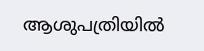ആശുപത്രിയിൽ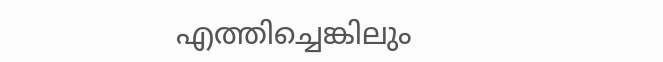എത്തിച്ചെങ്കിലും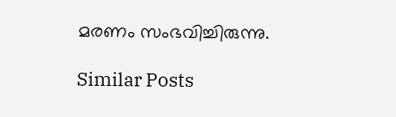മരണം സംഭവിച്ചിരുന്നു.

Similar Posts